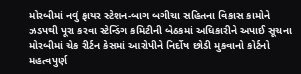મોરબીમાં નવું ફાયર સ્ટેશન-બાગ બગીચા સહિતના વિકાસ કામોને ઝડપથી પૂરા કરવા સ્ટેન્ડિંગ કમિટીની બેઠકમાં અધિકારીને અપાઈ સૂચના મોરબીમાં ચેક રીર્ટન કેસમાં આરોપીને નિર્દોષ છોડી મુકવાનો કોર્ટનો મહત્વપુર્ણ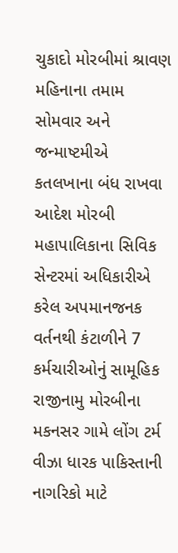ચુકાદો મોરબીમાં શ્રાવણ મહિનાના તમામ સોમવાર અને જન્માષ્ટમીએ કતલખાના બંધ રાખવા આદેશ મોરબી મહાપાલિકાના સિવિક સેન્ટરમાં અધિકારીએ કરેલ અપમાનજનક વર્તનથી કંટાળીને 7 કર્મચારીઓનું સામૂહિક રાજીનામુ મોરબીના મકનસર ગામે લોંગ ટર્મ વીઝા ધારક પાકિસ્તાની નાગરિકો માટે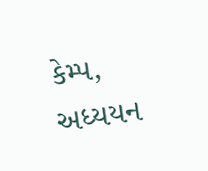કેમ્પ, અધ્યયન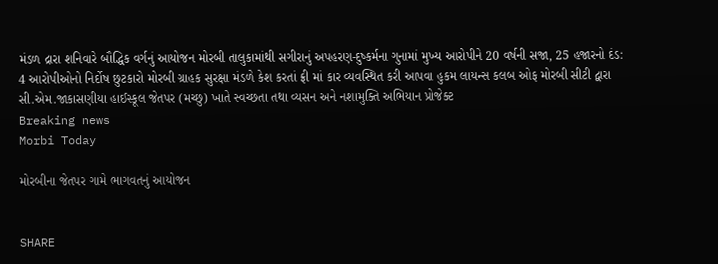મંડળ દ્રારા શનિવારે બૌદ્ધિક વર્ગનું આયોજન મોરબી તાલુકામાંથી સગીરાનું અપહરણ-દુષ્કર્મના ગુનામાં મુખ્ય આરોપીને 20 વર્ષની સજા, 25 હજારનો દંડ: 4 આરોપીઓનો નિર્દોષ છુટકારો મોરબી ગ્રાહક સુરક્ષા મંડળે કેશ કરતાં ફ્રી માં કાર વ્યવસ્થિત કરી આપવા હુકમ લાયન્સ કલબ ઓફ મોરબી સીટી દ્વારા સી.એમ.જાકાસણીયા હાઈસ્કૂલ જેતપર (મચ્છુ) ખાતે સ્વચ્છતા તથા વ્યસન અને નશામુક્તિ અભિયાન પ્રોજેક્ટ
Breaking news
Morbi Today

મોરબીના જેતપર ગામે ભાગવતનું આયોજન


SHARE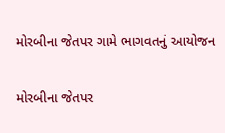મોરબીના જેતપર ગામે ભાગવતનું આયોજન

મોરબીના જેતપર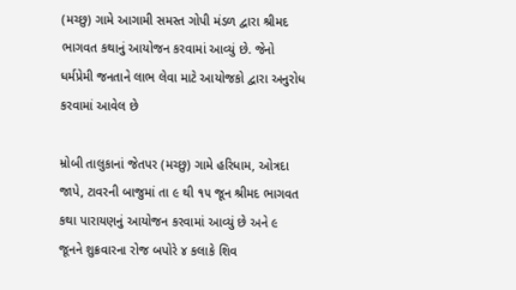(મચ્છુ) ગામે આગામી સમસ્ત ગોપી મંડળ દ્વારા શ્રીમદ ભાગવત કથાનું આયોજન કરવામાં આવ્યું છે. જેનો ધર્મપ્રેમી જનતાને લાભ લેવા માટે આયોજકો દ્વારા અનુરોધ કરવામાં આવેલ છે

મ્રોબી તાલુકાનાં જેતપર (મચ્છુ) ગામે હરિધામ, ઓત્રદા જાપે, ટાવરની બાજુમાં તા ૯ થી ૧૫ જૂન શ્રીમદ ભાગવત કથા પારાયણનું આયોજન કરવામાં આવ્યું છે અને ૯ જૂનને શુક્રવારના રોજ બપોરે ૪ કલાકે શિવ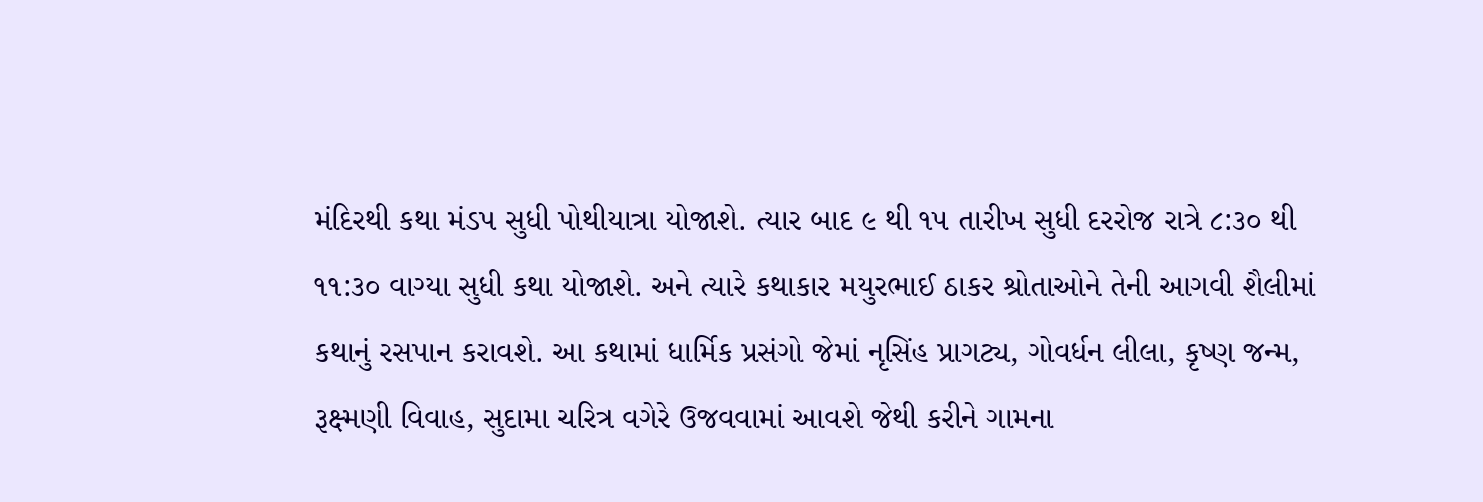મંદિરથી કથા મંડપ સુધી પોથીયાત્રા યોજાશે. ત્યાર બાદ ૯ થી ૧૫ તારીખ સુધી દરરોજ રાત્રે ૮:૩૦ થી ૧૧:૩૦ વાગ્યા સુધી કથા યોજાશે. અને ત્યારે કથાકાર મયુરભાઈ ઠાકર શ્રોતાઓને તેની આગવી શૈલીમાં કથાનું રસપાન કરાવશે. આ કથામાં ધાર્મિક પ્રસંગો જેમાં નૃસિંહ પ્રાગટ્ય, ગોવર્ધન લીલા, કૃષ્ણ જન્મ, રૂક્ષ્મણી વિવાહ, સુદામા ચરિત્ર વગેરે ઉજવવામાં આવશે જેથી કરીને ગામના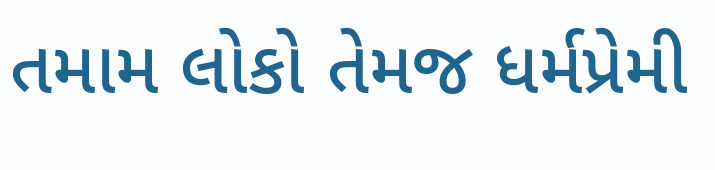તમામ લોકો તેમજ ધર્મપ્રેમી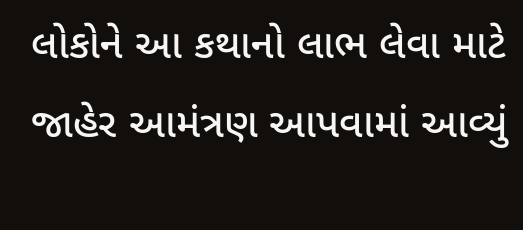લોકોને આ કથાનો લાભ લેવા માટે જાહેર આમંત્રણ આપવામાં આવ્યું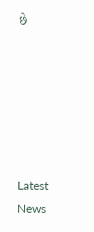છે






Latest News